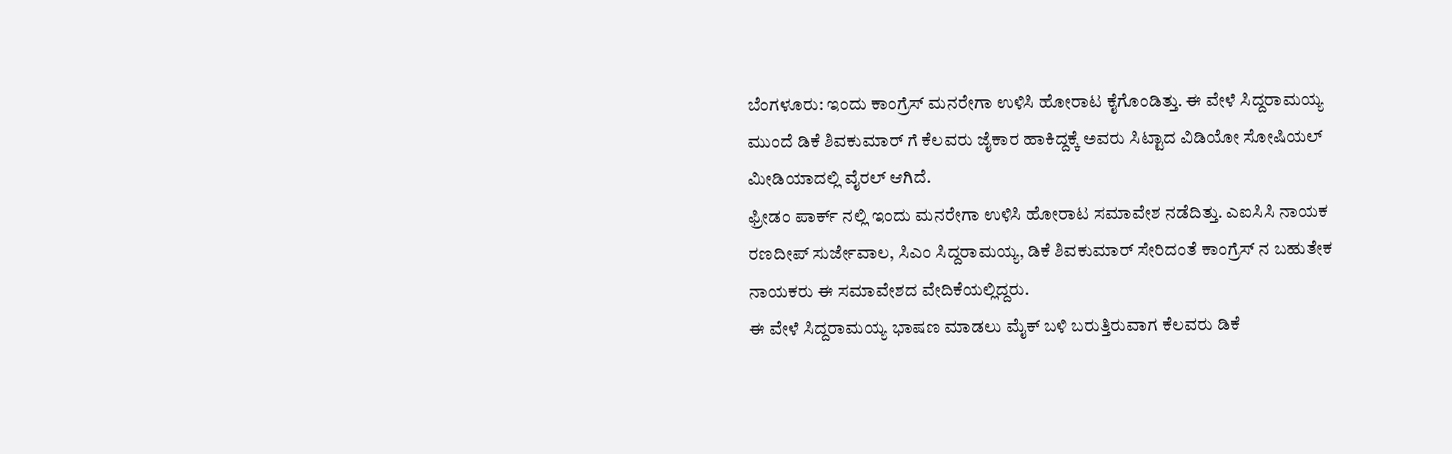ಬೆಂಗಳೂರು: ಇಂದು ಕಾಂಗ್ರೆಸ್ ಮನರೇಗಾ ಉಳಿಸಿ ಹೋರಾಟ ಕೈಗೊಂಡಿತ್ತು. ಈ ವೇಳೆ ಸಿದ್ದರಾಮಯ್ಯ ಮುಂದೆ ಡಿಕೆ ಶಿವಕುಮಾರ್ ಗೆ ಕೆಲವರು ಜೈಕಾರ ಹಾಕಿದ್ದಕ್ಕೆ ಅವರು ಸಿಟ್ಟಾದ ವಿಡಿಯೋ ಸೋಷಿಯಲ್ ಮೀಡಿಯಾದಲ್ಲಿ ವೈರಲ್ ಆಗಿದೆ.
ಫ್ರೀಡಂ ಪಾರ್ಕ್ ನಲ್ಲಿ ಇಂದು ಮನರೇಗಾ ಉಳಿಸಿ ಹೋರಾಟ ಸಮಾವೇಶ ನಡೆದಿತ್ತು. ಎಐಸಿಸಿ ನಾಯಕ ರಣದೀಪ್ ಸುರ್ಜೇವಾಲ, ಸಿಎಂ ಸಿದ್ದರಾಮಯ್ಯ, ಡಿಕೆ ಶಿವಕುಮಾರ್ ಸೇರಿದಂತೆ ಕಾಂಗ್ರೆಸ್ ನ ಬಹುತೇಕ ನಾಯಕರು ಈ ಸಮಾವೇಶದ ವೇದಿಕೆಯಲ್ಲಿದ್ದರು.
ಈ ವೇಳೆ ಸಿದ್ದರಾಮಯ್ಯ ಭಾಷಣ ಮಾಡಲು ಮೈಕ್ ಬಳಿ ಬರುತ್ತಿರುವಾಗ ಕೆಲವರು ಡಿಕೆ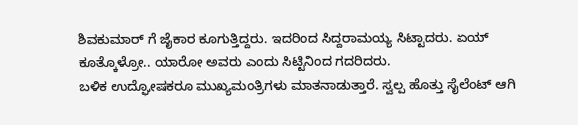ಶಿವಕುಮಾರ್ ಗೆ ಜೈಕಾರ ಕೂಗುತ್ತಿದ್ದರು. ಇದರಿಂದ ಸಿದ್ದರಾಮಯ್ಯ ಸಿಟ್ಟಾದರು. ಏಯ್ ಕೂತ್ಕೊಳ್ರೋ.. ಯಾರೋ ಅವರು ಎಂದು ಸಿಟ್ಟಿನಿಂದ ಗದರಿದರು.
ಬಳಿಕ ಉದ್ಘೋಷಕರೂ ಮುಖ್ಯಮಂತ್ರಿಗಳು ಮಾತನಾಡುತ್ತಾರೆ. ಸ್ವಲ್ಪ ಹೊತ್ತು ಸೈಲೆಂಟ್ ಆಗಿ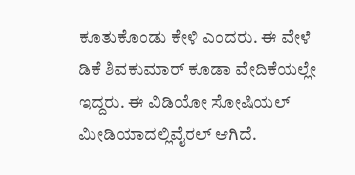ಕೂತುಕೊಂಡು ಕೇಳಿ ಎಂದರು. ಈ ವೇಳೆ ಡಿಕೆ ಶಿವಕುಮಾರ್ ಕೂಡಾ ವೇದಿಕೆಯಲ್ಲೇ ಇದ್ದರು. ಈ ವಿಡಿಯೋ ಸೋಷಿಯಲ್ ಮೀಡಿಯಾದಲ್ಲಿವೈರಲ್ ಆಗಿದೆ.